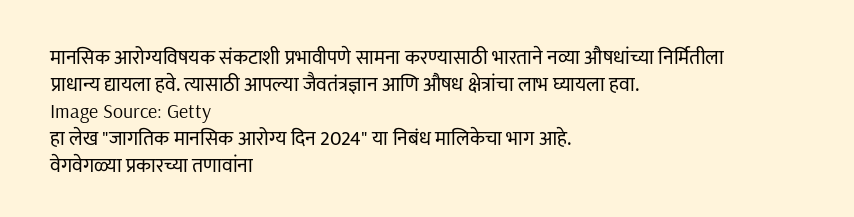मानसिक आरोग्यविषयक संकटाशी प्रभावीपणे सामना करण्यासाठी भारताने नव्या औषधांच्या निर्मितीला प्राधान्य द्यायला हवे. त्यासाठी आपल्या जैवतंत्रज्ञान आणि औषध क्षेत्रांचा लाभ घ्यायला हवा.
Image Source: Getty
हा लेख "जागतिक मानसिक आरोग्य दिन 2024" या निबंध मालिकेचा भाग आहे.
वेगवेगळ्या प्रकारच्या तणावांना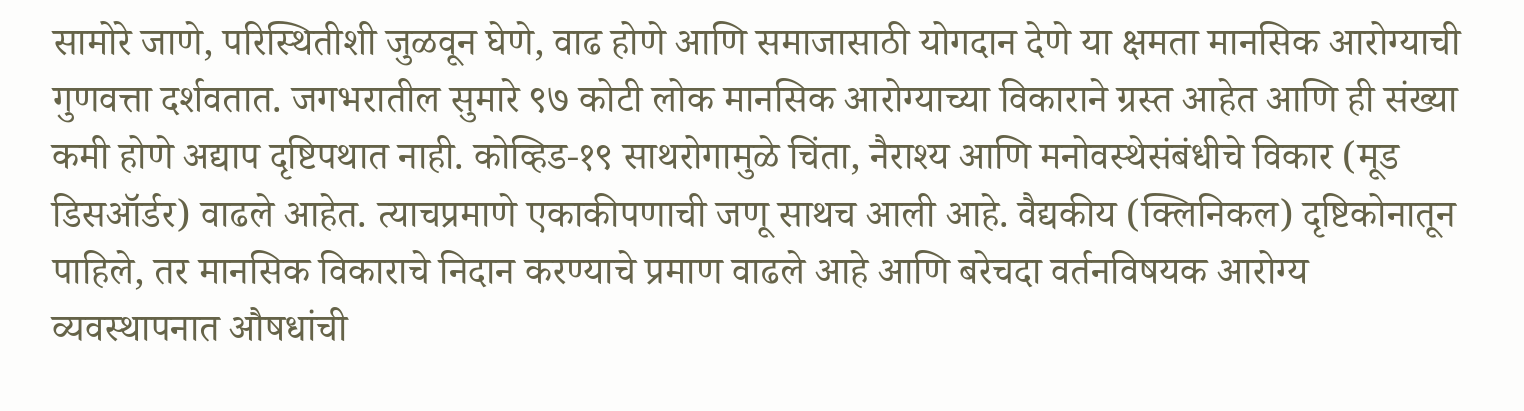सामोरे जाणे, परिस्थितीशी जुळवून घेणे, वाढ होणे आणि समाजासाठी योगदान देणे या क्षमता मानसिक आरोग्याची गुणवत्ता दर्शवतात. जगभरातील सुमारे ९७ कोटी लोक मानसिक आरोग्याच्या विकाराने ग्रस्त आहेत आणि ही संख्या कमी होणे अद्याप दृष्टिपथात नाही. कोव्हिड-१९ साथरोगामुळे चिंता, नैराश्य आणि मनोवस्थेसंबंधीचे विकार (मूड डिसऑर्डर) वाढले आहेत. त्याचप्रमाणे एकाकीपणाची जणू साथच आली आहे. वैद्यकीय (क्लिनिकल) दृष्टिकोनातून पाहिले, तर मानसिक विकाराचे निदान करण्याचे प्रमाण वाढले आहे आणि बरेचदा वर्तनविषयक आरोग्य व्यवस्थापनात औषधांची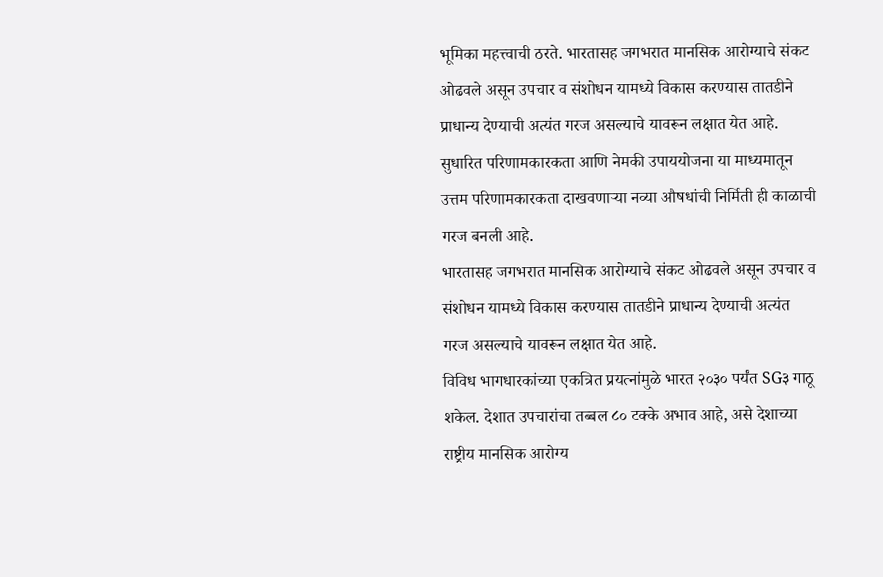भूमिका महत्त्वाची ठरते. भारतासह जगभरात मानसिक आरोग्याचे संकट ओढवले असून उपचार व संशोधन यामध्ये विकास करण्यास तातडीने प्राधान्य देण्याची अत्यंत गरज असल्याचे यावरून लक्षात येत आहे. सुधारित परिणामकारकता आणि नेमकी उपाययोजना या माध्यमातून उत्तम परिणामकारकता दाखवणाऱ्या नव्या औषधांची निर्मिती ही काळाची गरज बनली आहे.
भारतासह जगभरात मानसिक आरोग्याचे संकट ओढवले असून उपचार व संशोधन यामध्ये विकास करण्यास तातडीने प्राधान्य देण्याची अत्यंत गरज असल्याचे यावरून लक्षात येत आहे.
विविध भागधारकांच्या एकत्रित प्रयत्नांमुळे भारत २०३० पर्यंत SG३ गाठू शकेल. देशात उपचारांचा तब्बल ८० टक्के अभाव आहे, असे देशाच्या राष्ट्रीय मानसिक आरोग्य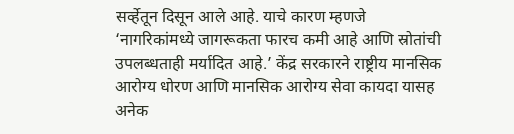सर्व्हेतून दिसून आले आहे. याचे कारण म्हणजे ‘नागरिकांमध्ये जागरूकता फारच कमी आहे आणि स्रोतांची उपलब्धताही मर्यादित आहे.’ केंद्र सरकारने राष्ट्रीय मानसिक आरोग्य धोरण आणि मानसिक आरोग्य सेवा कायदा यासह अनेक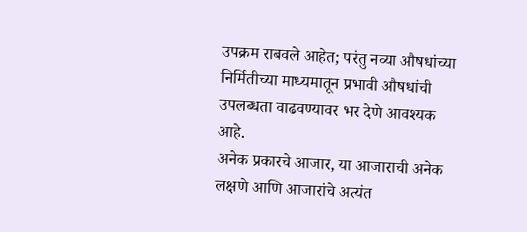उपक्रम राबवले आहेत; परंतु नव्या औषधांच्या निर्मितीच्या माध्यमातून प्रभावी औषधांची उपलब्धता वाढवण्यावर भर देणे आवश्यक आहे.
अनेक प्रकारचे आजार, या आजाराची अनेक लक्षणे आणि आजारांचे अत्यंत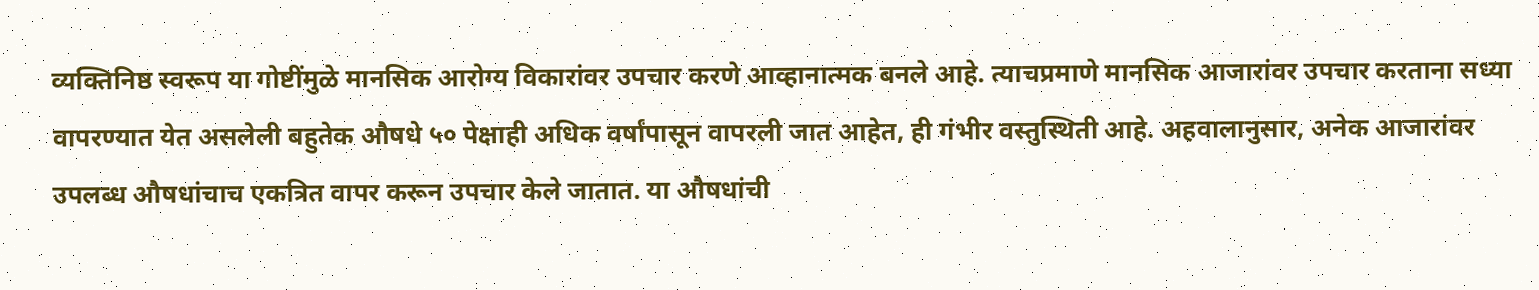व्यक्तिनिष्ठ स्वरूप या गोष्टींमुळे मानसिक आरोग्य विकारांवर उपचार करणे आव्हानात्मक बनले आहे. त्याचप्रमाणे मानसिक आजारांवर उपचार करताना सध्या वापरण्यात येत असलेली बहुतेक औषधे ५० पेक्षाही अधिक वर्षांपासून वापरली जात आहेत, ही गंभीर वस्तुस्थिती आहे. अहवालानुसार, अनेक आजारांवर उपलब्ध औषधांचाच एकत्रित वापर करून उपचार केले जातात. या औषधांची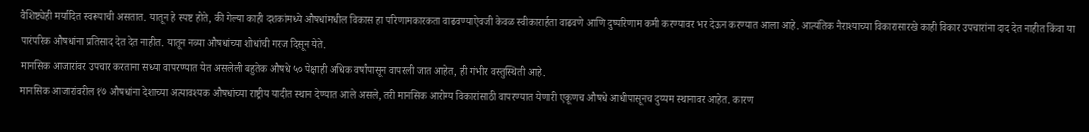वैशिष्ट्येही मर्यादित स्वरूपाची असतात. यातून हे स्पष्ट होते, की गेल्या काही दशकांमध्ये औषधांमधील विकास हा परिणामकारकता वाढवण्याऐवजी केवळ स्वीकारार्हता वाढवणे आणि दुष्परिणाम कमी करण्यावर भर देऊन करण्यात आला आहे. आत्यंतिक नैराश्याच्या विकारासारखे काही विकार उपचारांना दाद देत नाहीत किंवा या पारंपरिक औषधांना प्रतिसाद देत देत नाहीत. यातून नव्या औषधांच्या शोधांची गरज दिसून येते.
मानसिक आजारांवर उपचार करताना सध्या वापरण्यात येत असलेली बहुतेक औषधे ५० पेक्षाही अधिक वर्षांपासून वापरली जात आहेत, ही गंभीर वस्तुस्थिती आहे.
मानसिक आजारांवरील १७ औषधांना देशाच्या अत्यावश्यक औषधांच्या राष्ट्रीय यादीत स्थान देण्यात आले असले, तरी मानसिक आरोग्य विकारांसाठी वापरण्यात येणारी एकूणच औषधे आधीपासूनच दुय्यम स्थानावर आहेत. कारण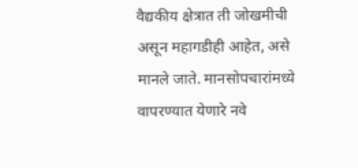वैद्यकीय क्षेत्रात ती जोखमीची असून महागडीही आहेत, असे मानले जाते. मानसोपचारांमध्ये वापरण्यात येणारे नवे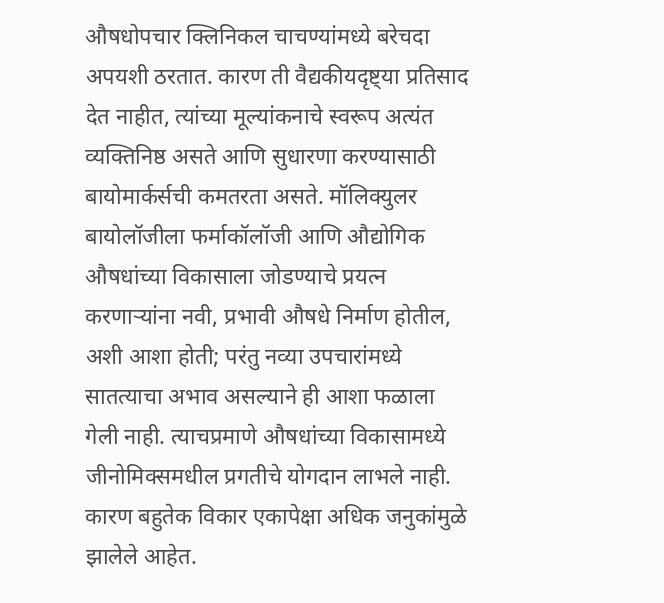औषधोपचार क्लिनिकल चाचण्यांमध्ये बरेचदा अपयशी ठरतात. कारण ती वैद्यकीयदृष्ट्या प्रतिसाद देत नाहीत, त्यांच्या मूल्यांकनाचे स्वरूप अत्यंत व्यक्तिनिष्ठ असते आणि सुधारणा करण्यासाठी बायोमार्कर्सची कमतरता असते. मॉलिक्युलर बायोलॉजीला फर्माकॉलॉजी आणि औद्योगिक औषधांच्या विकासाला जोडण्याचे प्रयत्न करणाऱ्यांना नवी, प्रभावी औषधे निर्माण होतील, अशी आशा होती; परंतु नव्या उपचारांमध्ये सातत्याचा अभाव असल्याने ही आशा फळाला गेली नाही. त्याचप्रमाणे औषधांच्या विकासामध्ये जीनोमिक्समधील प्रगतीचे योगदान लाभले नाही. कारण बहुतेक विकार एकापेक्षा अधिक जनुकांमुळे झालेले आहेत.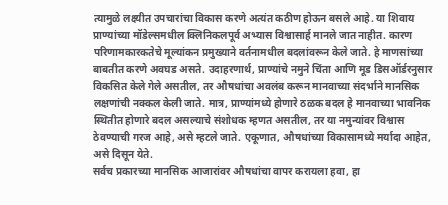त्यामुळे लक्ष्यीत उपचारांचा विकास करणे अत्यंत कठीण होऊन बसले आहे. या शिवाय प्राण्यांच्या मॉडेल्समधील क्लिनिकलपूर्व अभ्यास विश्वासार्ह मानले जात नाहीत. कारण परिणामकारकतेचे मूल्यांकन प्रमुख्याने वर्तनामधील बदलांवरून केले जाते. हे माणसांच्या बाबतीत करणे अवघड असते. उदाहरणार्थ, प्राण्यांचे नमुने चिंता आणि मूड डिसऑर्डरनुसार विकसित केले गेले असतील, तर औषधांचा अवलंब करून मानवाच्या संदर्भाने मानसिक लक्षणांची नक्कल केली जाते. मात्र, प्राण्यांमध्ये होणारे ठळक बदल हे मानवाच्या भावनिक स्थितीत होणारे बदल असल्याचे संशोधक म्हणत असतील, तर या नमुन्यांवर विश्वास ठेवण्याची गरज आहे, असे म्हटले जाते. एकूणात, औषधांच्या विकासामध्ये मर्यादा आहेत, असे दिसून येते.
सर्वच प्रकारच्या मानसिक आजारांवर औषधांचा वापर करायला हवा, हा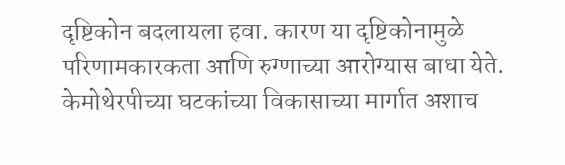दृष्टिकोन बदलायला हवा. कारण या दृष्टिकोनामुळे परिणामकारकता आणि रुग्णाच्या आरोग्यास बाधा येते. केमोथेरपीच्या घटकांच्या विकासाच्या मार्गात अशाच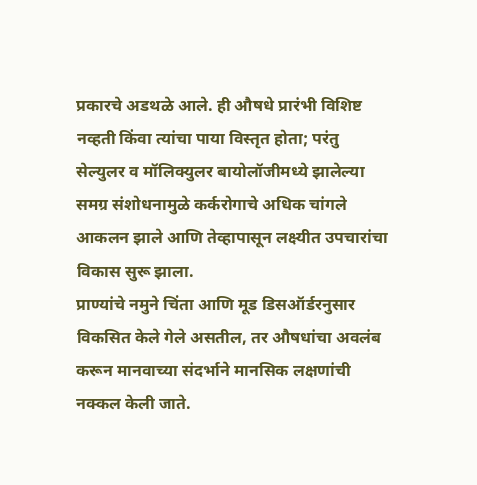प्रकारचे अडथळे आले. ही औषधे प्रारंभी विशिष्ट नव्हती किंवा त्यांचा पाया विस्तृत होता; परंतु सेल्युलर व मॉलिक्युलर बायोलॉजीमध्ये झालेल्या समग्र संशोधनामुळे कर्करोगाचे अधिक चांगले आकलन झाले आणि तेव्हापासून लक्ष्यीत उपचारांचा विकास सुरू झाला.
प्राण्यांचे नमुने चिंता आणि मूड डिसऑर्डरनुसार विकसित केले गेले असतील, तर औषधांचा अवलंब करून मानवाच्या संदर्भाने मानसिक लक्षणांची नक्कल केली जाते.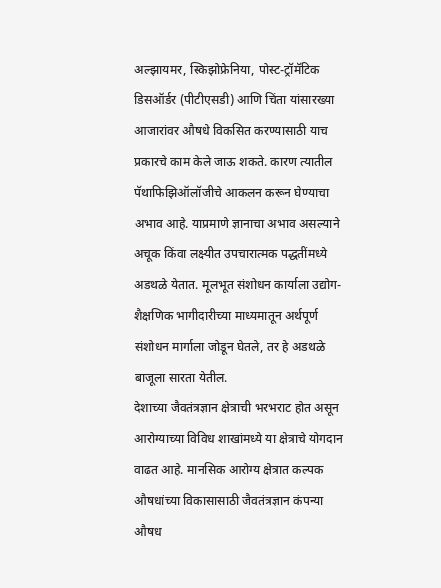अल्झायमर, स्किझोफ्रेनिया, पोस्ट-ट्रॉमॅटिक डिसऑर्डर (पीटीएसडी) आणि चिंता यांसारख्या आजारांवर औषधे विकसित करण्यासाठी याच प्रकारचे काम केले जाऊ शकते. कारण त्यातील पॅथाफिझिऑलॉजीचे आकलन करून घेण्याचा अभाव आहे. याप्रमाणे ज्ञानाचा अभाव असल्याने अचूक किंवा लक्ष्यीत उपचारात्मक पद्धतींमध्ये अडथळे येतात. मूलभूत संशोधन कार्याला उद्योग-शैक्षणिक भागीदारीच्या माध्यमातून अर्थपूर्ण संशोधन मार्गाला जोडून घेतले, तर हे अडथळे बाजूला सारता येतील.
देशाच्या जैवतंत्रज्ञान क्षेत्राची भरभराट होत असून आरोग्याच्या विविध शाखांमध्ये या क्षेत्राचे योगदान वाढत आहे. मानसिक आरोग्य क्षेत्रात कल्पक औषधांच्या विकासासाठी जैवतंत्रज्ञान कंपन्या औषध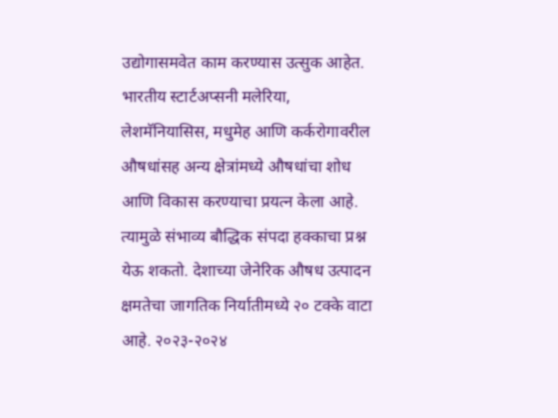उद्योगासमवेत काम करण्यास उत्सुक आहेत. भारतीय स्टार्टअप्सनी मलेरिया, लेशमॅनियासिस, मधुमेह आणि कर्करोगावरील औषधांसह अन्य क्षेत्रांमध्ये औषधांचा शोध आणि विकास करण्याचा प्रयत्न केला आहे. त्यामुळे संभाव्य बौद्धिक संपदा हक्काचा प्रश्न येऊ शकतो. देशाच्या जेनेरिक औषध उत्पादन क्षमतेचा जागतिक निर्यातीमध्ये २० टक्के वाटा आहे. २०२३-२०२४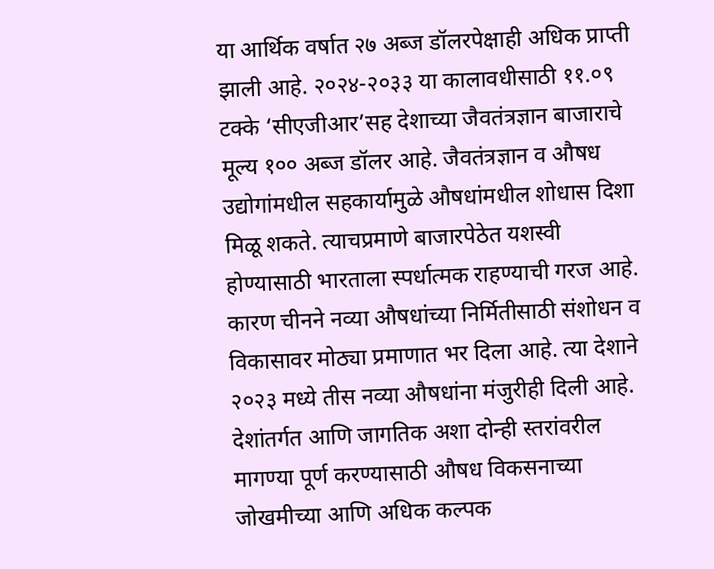या आर्थिक वर्षात २७ अब्ज डॉलरपेक्षाही अधिक प्राप्ती झाली आहे. २०२४-२०३३ या कालावधीसाठी ११.०९ टक्के ‘सीएजीआर’सह देशाच्या जैवतंत्रज्ञान बाजाराचे मूल्य १०० अब्ज डॉलर आहे. जैवतंत्रज्ञान व औषध उद्योगांमधील सहकार्यामुळे औषधांमधील शोधास दिशा मिळू शकते. त्याचप्रमाणे बाजारपेठेत यशस्वी होण्यासाठी भारताला स्पर्धात्मक राहण्याची गरज आहे. कारण चीनने नव्या औषधांच्या निर्मितीसाठी संशोधन व विकासावर मोठ्या प्रमाणात भर दिला आहे. त्या देशाने २०२३ मध्ये तीस नव्या औषधांना मंजुरीही दिली आहे. देशांतर्गत आणि जागतिक अशा दोन्ही स्तरांवरील मागण्या पूर्ण करण्यासाठी औषध विकसनाच्या जोखमीच्या आणि अधिक कल्पक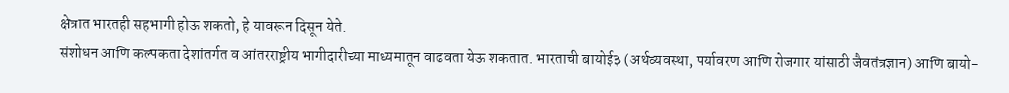क्षेत्रात भारतही सहभागी होऊ शकतो, हे यावरून दिसून येते.
संशोधन आणि कल्पकता देशांतर्गत व आंतरराष्ट्रीय भागीदारीच्या माध्यमातून वाढवता येऊ शकतात. भारताची बायोई३ (अर्थव्यवस्था, पर्यावरण आणि रोजगार यांसाठी जैवतंत्रज्ञान) आणि बायो-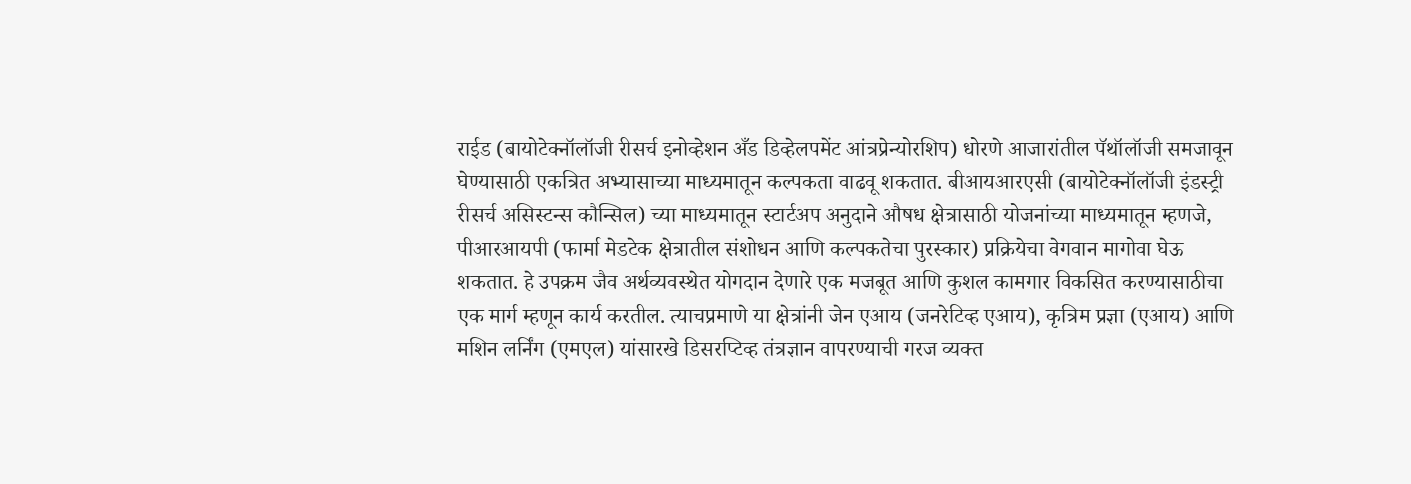राईड (बायोटेक्नॉलॉजी रीसर्च इनोव्हेशन अँड डिव्हेलपमेंट आंत्रप्रेन्योरशिप) धोरणे आजारांतील पॅथॉलॉजी समजावून घेण्यासाठी एकत्रित अभ्यासाच्या माध्यमातून कल्पकता वाढवू शकतात. बीआयआरएसी (बायोटेक्नॉलॉजी इंडस्ट्री रीसर्च असिस्टन्स कौन्सिल) च्या माध्यमातून स्टार्टअप अनुदाने औषध क्षेत्रासाठी योजनांच्या माध्यमातून म्हणजे, पीआरआयपी (फार्मा मेडटेक क्षेत्रातील संशोधन आणि कल्पकतेचा पुरस्कार) प्रक्रियेचा वेगवान मागोवा घेऊ शकतात. हे उपक्रम जैव अर्थव्यवस्थेत योगदान देणारे एक मजबूत आणि कुशल कामगार विकसित करण्यासाठीचा एक मार्ग म्हणून कार्य करतील. त्याचप्रमाणे या क्षेत्रांनी जेन एआय (जनरेटिव्ह एआय), कृत्रिम प्रज्ञा (एआय) आणि मशिन लर्निंग (एमएल) यांसारखे डिसरप्टिव्ह तंत्रज्ञान वापरण्याची गरज व्यक्त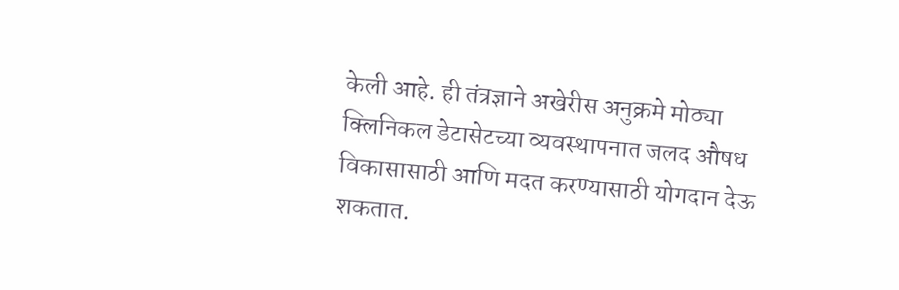केली आहे. ही तंत्रज्ञाने अखेरीस अनुक्रमे मोठ्या क्लिनिकल डेटासेटच्या व्यवस्थापनात जलद औषध विकासासाठी आणि मदत करण्यासाठी योगदान देऊ शकतात.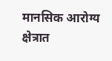मानसिक आरोग्य क्षेत्रात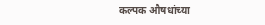कल्पक औषधांच्या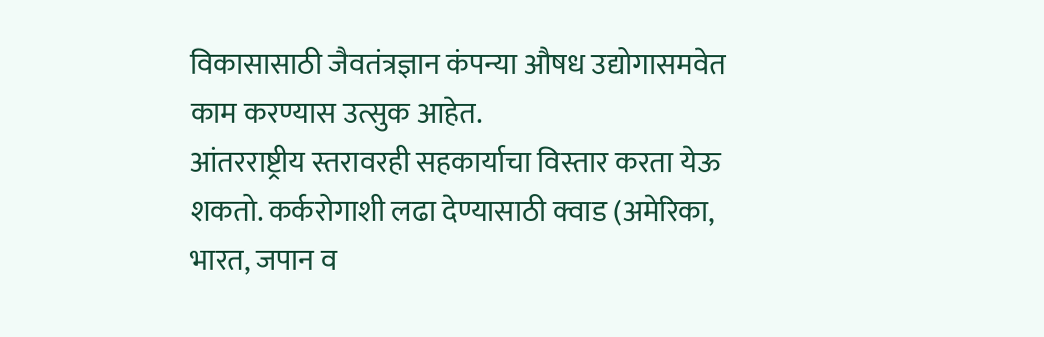विकासासाठी जैवतंत्रज्ञान कंपन्या औषध उद्योगासमवेत काम करण्यास उत्सुक आहेत.
आंतरराष्ट्रीय स्तरावरही सहकार्याचा विस्तार करता येऊ शकतो. कर्करोगाशी लढा देण्यासाठी क्वाड (अमेरिका, भारत, जपान व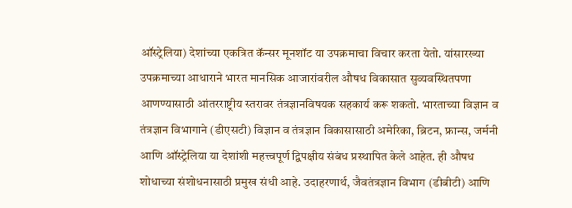ऑस्ट्रेलिया) देशांच्या एकत्रित कॅन्सर मूनशॉट या उपक्रमाचा विचार करता येतो. यांसारख्या उपक्रमाच्या आधाराने भारत मानसिक आजारांवरील औषध विकासात सुव्यवस्थितपणा आणण्यासाठी आंतरराष्ट्रीय स्तरावर तंत्रज्ञानविषयक सहकार्य करू शकतो. भारताच्या विज्ञान व तंत्रज्ञान विभागाने (डीएसटी) विज्ञान व तंत्रज्ञान विकासासाठी अमेरिका, ब्रिटन, फ्रान्स, जर्मनी आणि ऑस्ट्रेलिया या देशांशी महत्त्वपूर्ण द्विपक्षीय संबंध प्रस्थापित केले आहेत. ही औषध शोधाच्या संशोधनासाठी प्रमुख संधी आहे. उदाहरणार्थ, जैवतंत्रज्ञान विभाग (डीबीटी) आणि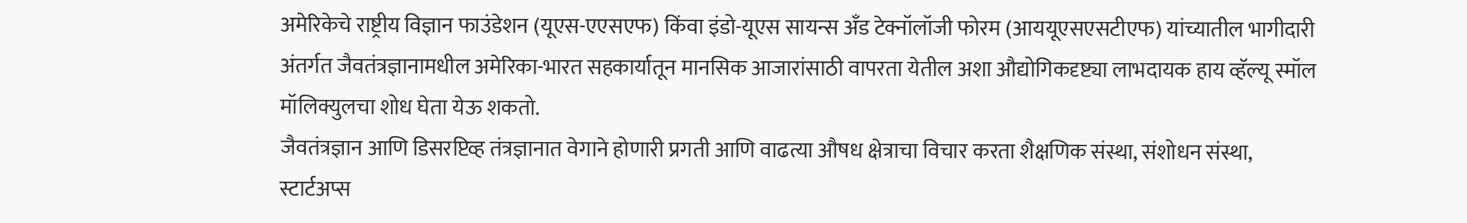अमेरिकेचे राष्ट्रीय विज्ञान फाउंडेशन (यूएस-एएसएफ) किंवा इंडो-यूएस सायन्स अँड टेक्नॉलॉजी फोरम (आययूएसएसटीएफ) यांच्यातील भागीदारी अंतर्गत जैवतंत्रज्ञानामधील अमेरिका-भारत सहकार्यातून मानसिक आजारांसाठी वापरता येतील अशा औद्योगिकदृष्ट्या लाभदायक हाय व्हॅल्यू स्मॉल मॉलिक्युलचा शोध घेता येऊ शकतो.
जैवतंत्रज्ञान आणि डिसरप्टिव्ह तंत्रज्ञानात वेगाने होणारी प्रगती आणि वाढत्या औषध क्षेत्राचा विचार करता शैक्षणिक संस्था, संशोधन संस्था, स्टार्टअप्स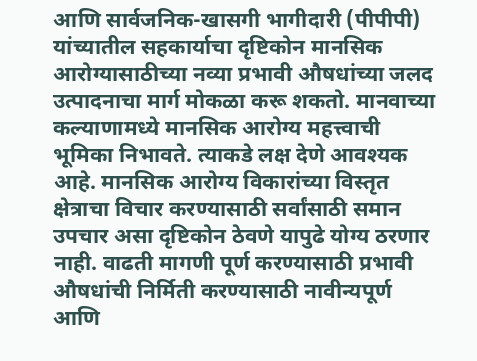आणि सार्वजनिक-खासगी भागीदारी (पीपीपी) यांच्यातील सहकार्याचा दृष्टिकोन मानसिक आरोग्यासाठीच्या नव्या प्रभावी औषधांच्या जलद उत्पादनाचा मार्ग मोकळा करू शकतो. मानवाच्या कल्याणामध्ये मानसिक आरोग्य महत्त्वाची भूमिका निभावते. त्याकडे लक्ष देणे आवश्यक आहे. मानसिक आरोग्य विकारांच्या विस्तृत क्षेत्राचा विचार करण्यासाठी सर्वांसाठी समान उपचार असा दृष्टिकोन ठेवणे यापुढे योग्य ठरणार नाही. वाढती मागणी पूर्ण करण्यासाठी प्रभावी औषधांची निर्मिती करण्यासाठी नावीन्यपूर्ण आणि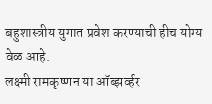बहुशास्त्रीय युगात प्रवेश करण्याची हीच योग्य वेळ आहे.
लक्ष्मी रामकृष्णन या ऑब्झर्व्हर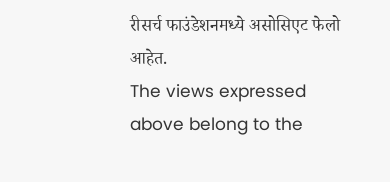रीसर्च फाउंडेशनमध्ये असोसिएट फेलो आहेत.
The views expressed above belong to the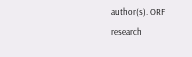author(s). ORF research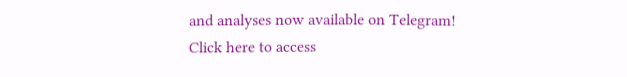and analyses now available on Telegram! Click here to access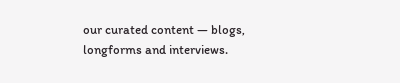our curated content — blogs, longforms and interviews.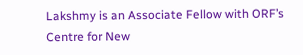Lakshmy is an Associate Fellow with ORF’s Centre for New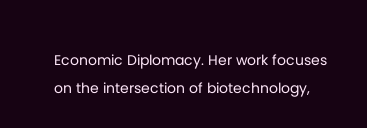Economic Diplomacy. Her work focuses on the intersection of biotechnology,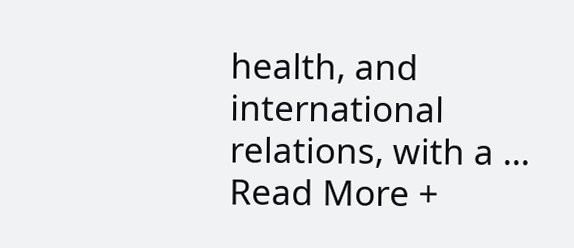health, and international relations, with a ...
Read More +